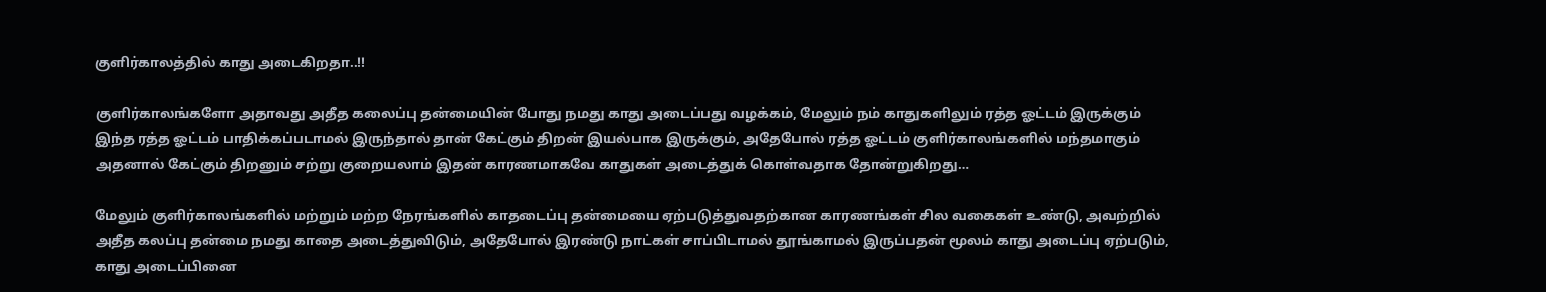குளிர்காலத்தில் காது அடைகிறதா..!!

குளிர்காலங்களோ அதாவது அதீத கலைப்பு தன்மையின் போது நமது காது அடைப்பது வழக்கம், மேலும் நம் காதுகளிலும் ரத்த ஓட்டம் இருக்கும் இந்த ரத்த ஓட்டம் பாதிக்கப்படாமல் இருந்தால் தான் கேட்கும் திறன் இயல்பாக இருக்கும், அதேபோல் ரத்த ஓட்டம் குளிர்காலங்களில் மந்தமாகும் அதனால் கேட்கும் திறனும் சற்று குறையலாம் இதன் காரணமாகவே காதுகள் அடைத்துக் கொள்வதாக தோன்றுகிறது…

மேலும் குளிர்காலங்களில் மற்றும் மற்ற நேரங்களில் காதடைப்பு தன்மையை ஏற்படுத்துவதற்கான காரணங்கள் சில வகைகள் உண்டு, அவற்றில் அதீத கலப்பு தன்மை நமது காதை அடைத்துவிடும், அதேபோல் இரண்டு நாட்கள் சாப்பிடாமல் தூங்காமல் இருப்பதன் மூலம் காது அடைப்பு ஏற்படும், காது அடைப்பினை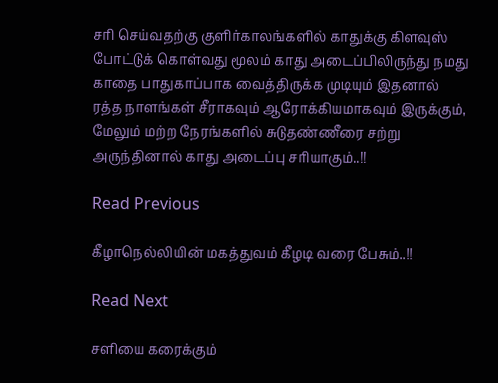சரி செய்வதற்கு குளிர்காலங்களில் காதுக்கு கிளவுஸ் போட்டுக் கொள்வது மூலம் காது அடைப்பிலிருந்து நமது காதை பாதுகாப்பாக வைத்திருக்க முடியும் இதனால் ரத்த நாளங்கள் சீராகவும் ஆரோக்கியமாகவும் இருக்கும், மேலும் மற்ற நேரங்களில் சுடுதண்ணீரை சற்று அருந்தினால் காது அடைப்பு சரியாகும்..!!

Read Previous

கீழாநெல்லியின் மகத்துவம் கீழடி வரை பேசும்..!!

Read Next

சளியை கரைக்கும்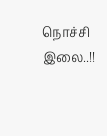நொச்சி இலை..!!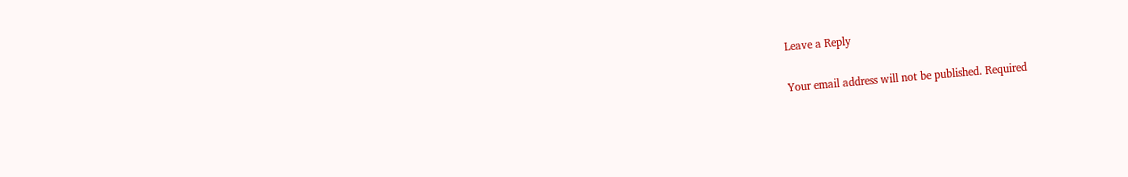Leave a Reply

Your email address will not be published. Required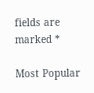fields are marked *

Most Popular